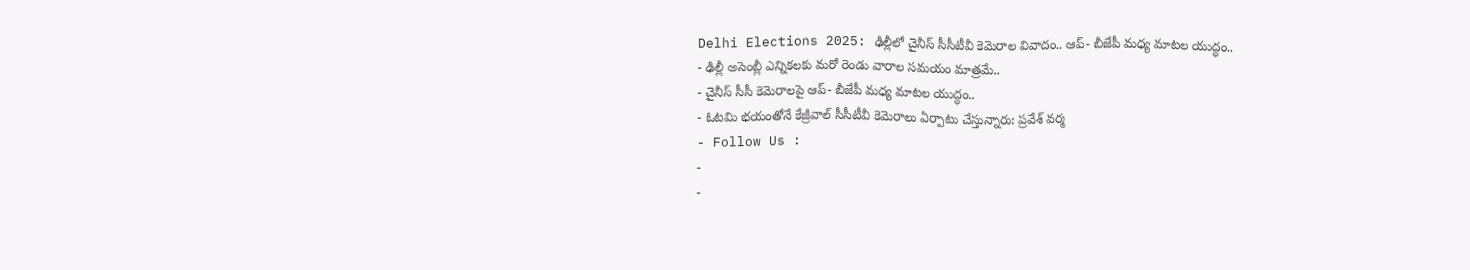Delhi Elections 2025: ఢిల్లీలో చైనీస్ సీసీటీవీ కెమెరాల వివాదం.. ఆప్- బీజేపీ మధ్య మాటల యుద్ధం..
- ఢిల్లీ అసెంబ్లీ ఎన్నికలకు మరో రెండు వారాల సమయం మాత్రమే..
- చైనీస్ సీసీ కెమెరాలపై ఆప్- బీజేపీ మధ్య మాటల యుద్ధం..
- ఓటమి భయంతోనే కేజ్రీవాల్ సీసీటీవీ కెమెరాలు ఏర్పాటు చేస్తున్నారు: ప్రవేశ్ వర్మ
- Follow Us :
-
-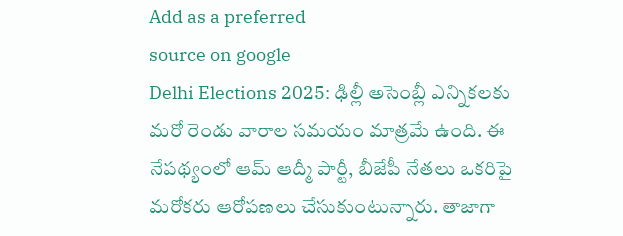Add as a preferred
source on google
Delhi Elections 2025: ఢిల్లీ అసెంబ్లీ ఎన్నికలకు మరో రెండు వారాల సమయం మాత్రమే ఉంది. ఈ నేపథ్యంలో ఆమ్ ఆద్మీ పార్టీ, బీజేపీ నేతలు ఒకరిపై మరోకరు ఆరోపణలు చేసుకుంటున్నారు. తాజాగా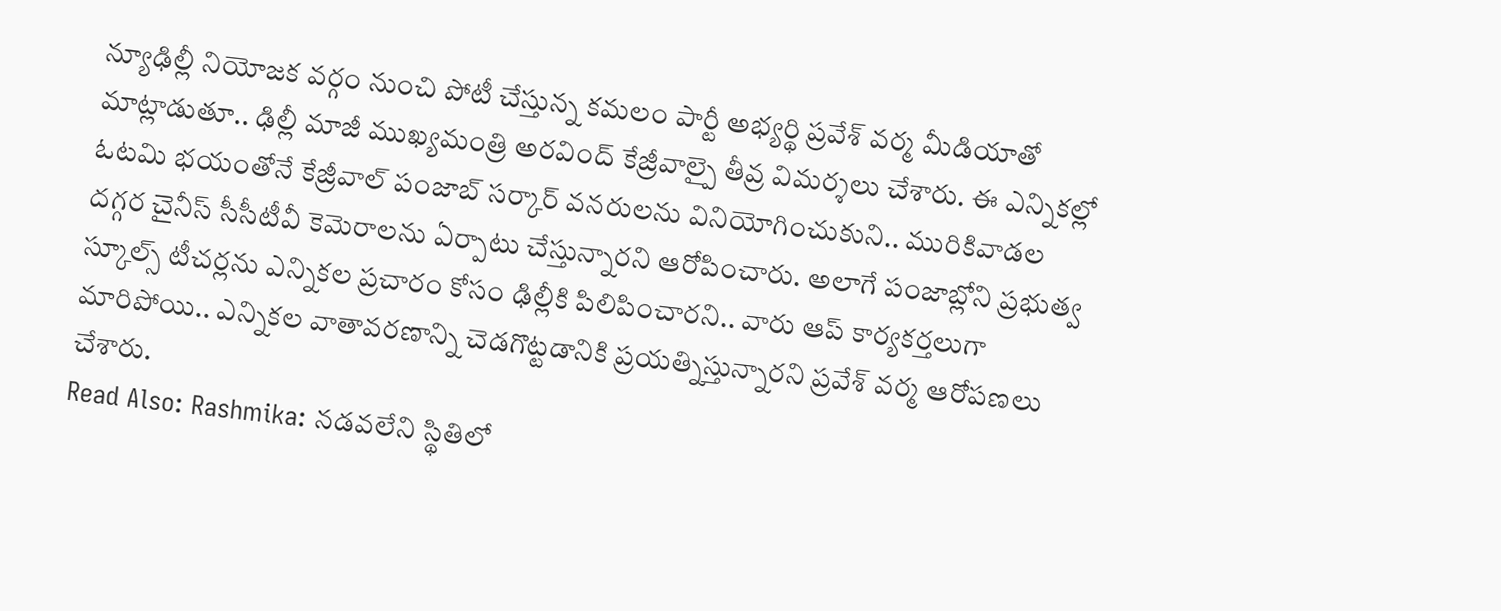న్యూఢిల్లీ నియోజక వర్గం నుంచి పోటీ చేస్తున్న కమలం పార్టీ అభ్యర్థి ప్రవేశ్ వర్మ మీడియాతో మాట్లాడుతూ.. ఢిల్లీ మాజీ ముఖ్యమంత్రి అరవింద్ కేజ్రీవాల్పై తీవ్ర విమర్శలు చేశారు. ఈ ఎన్నికల్లో ఓటమి భయంతోనే కేజ్రీవాల్ పంజాబ్ సర్కార్ వనరులను వినియోగించుకుని.. మురికివాడల దగ్గర చైనీస్ సీసీటీవీ కెమెరాలను ఏర్పాటు చేస్తున్నారని ఆరోపించారు. అలాగే పంజాబ్లోని ప్రభుత్వ స్కూల్స్ టీచర్లను ఎన్నికల ప్రచారం కోసం ఢిల్లీకి పిలిపించారని.. వారు ఆప్ కార్యకర్తలుగా మారిపోయి.. ఎన్నికల వాతావరణాన్ని చెడగొట్టడానికి ప్రయత్నిస్తున్నారని ప్రవేశ్ వర్మ ఆరోపణలు చేశారు.
Read Also: Rashmika: నడవలేని స్థితిలో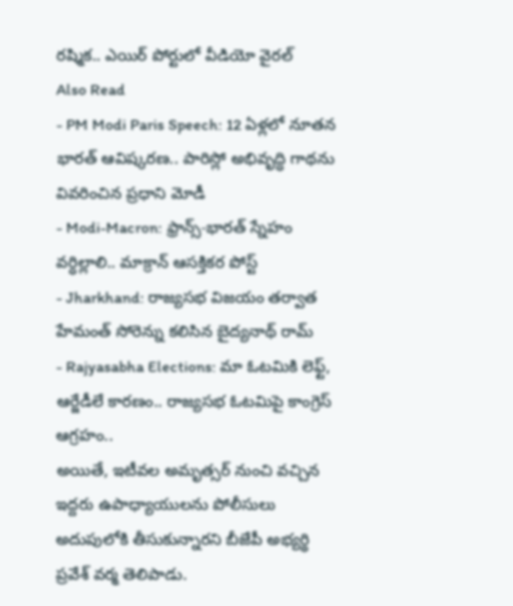రష్మిక.. ఎయిర్ పోర్టులో వీడియో వైరల్
Also Read
- PM Modi Paris Speech: 12 ఏళ్లలో నూతన భారత్ ఆవిష్కరణ.. పారిస్లో అభివృద్ధి గాథను వివరించిన ప్రధాని మోడీ
- Modi-Macron: ఫ్రాన్స్-భారత్ స్నేహం వర్ధిల్లాలి.. మాక్రాన్ ఆసక్తికర పోస్ట్
- Jharkhand: రాజ్యసభ విజయం తర్వాత హేమంత్ సోరెన్ను కలిసిన బైద్యనాథ్ రామ్
- Rajyasabha Elections: మా ఓటమికి లెఫ్ట్, ఆర్జేడీలే కారణం.. రాజ్యసభ ఓటమిపై కాంగ్రెస్ ఆగ్రహం..
అయితే, ఇటీవల అమృత్సర్ నుంచి వచ్చిన ఇద్దరు ఉపాధ్యాయులను పోలీసులు అదుపులోకి తీసుకున్నారని బీజేపీ అభ్యర్థి ప్రవేశ్ వర్మ తెలిపాడు.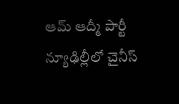ఆమ్ ఆద్మీ పార్టీ న్యూఢిల్లీలో చైనీస్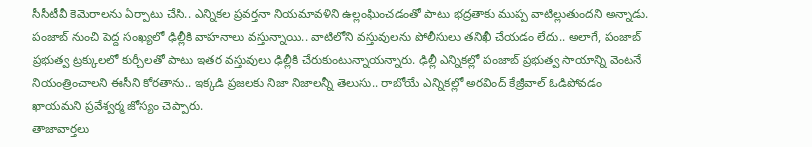సీసీటీవీ కెమెరాలను ఏర్పాటు చేసి.. ఎన్నికల ప్రవర్తనా నియమావళిని ఉల్లంఘించడంతో పాటు భద్రతాకు ముప్ప వాటిల్లుతుందని అన్నాడు. పంజాబ్ నుంచి పెద్ద సంఖ్యలో ఢిల్లీకి వాహనాలు వస్తున్నాయి.. వాటిలోని వస్తువులను పోలీసులు తనిఖీ చేయడం లేదు.. అలాగే, పంజాబ్ ప్రభుత్వ ట్రక్కులలో కుర్చీలతో పాటు ఇతర వస్తువులు ఢిల్లీకి చేరుకుంటున్నాయన్నారు. ఢిల్లీ ఎన్నికల్లో పంజాబ్ ప్రభుత్వ సాయాన్ని వెంటనే నియంత్రించాలని ఈసీని కోరతాను.. ఇక్కడి ప్రజలకు నిజా నిజాలన్నీ తెలుసు.. రాబోయే ఎన్నికల్లో అరవింద్ కేజ్రీవాల్ ఓడిపోవడం ఖాయమని ప్రవేశ్వర్మ జోస్యం చెప్పారు.
తాజావార్తలు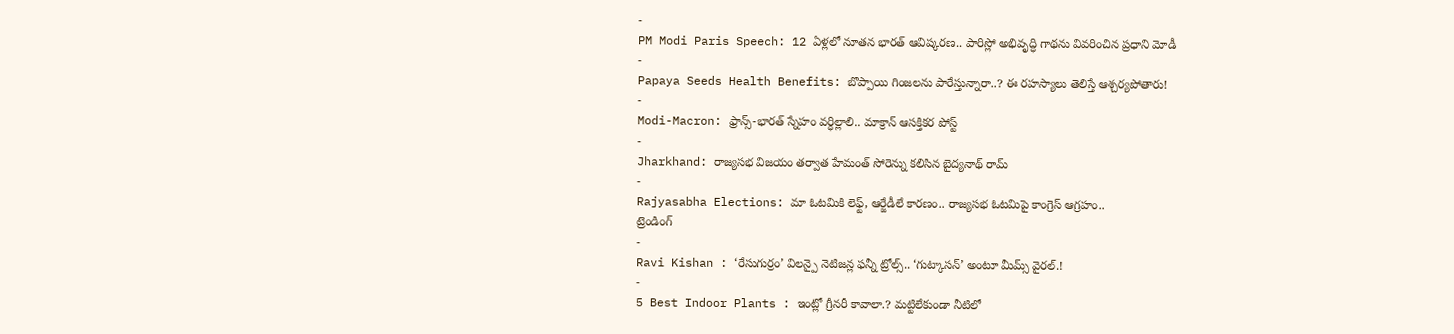-
PM Modi Paris Speech: 12 ఏళ్లలో నూతన భారత్ ఆవిష్కరణ.. పారిస్లో అభివృద్ధి గాథను వివరించిన ప్రధాని మోడీ
-
Papaya Seeds Health Benefits: బొప్పాయి గింజలను పారేస్తున్నారా..? ఈ రహస్యాలు తెలిస్తే ఆశ్చర్యపోతారు!
-
Modi-Macron: ఫ్రాన్స్-భారత్ స్నేహం వర్ధిల్లాలి.. మాక్రాన్ ఆసక్తికర పోస్ట్
-
Jharkhand: రాజ్యసభ విజయం తర్వాత హేమంత్ సోరెన్ను కలిసిన బైద్యనాథ్ రామ్
-
Rajyasabha Elections: మా ఓటమికి లెఫ్ట్, ఆర్జేడీలే కారణం.. రాజ్యసభ ఓటమిపై కాంగ్రెస్ ఆగ్రహం..
ట్రెండింగ్
-
Ravi Kishan : ‘రేసుగుర్రం’ విలన్పై నెటిజన్ల ఫన్నీ ట్రోల్స్.. ‘గుట్కాసన్’ అంటూ మీమ్స్ వైరల్.!
-
5 Best Indoor Plants : ఇంట్లో గ్రీనరీ కావాలా.? మట్టిలేకుండా నీటిలో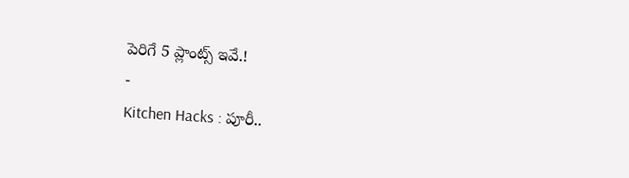పెరిగే 5 ప్లాంట్స్ ఇవే.!
-
Kitchen Hacks : పూరీ..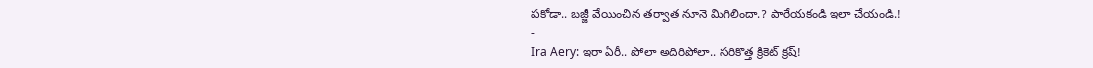పకోడా.. బజ్జీ వేయించిన తర్వాత నూనె మిగిలిందా.? పారేయకండి ఇలా చేయండి.!
-
Ira Aery: ఇరా ఏరీ.. పోలా అదిరిపోలా.. సరికొత్త క్రికెట్ క్రష్!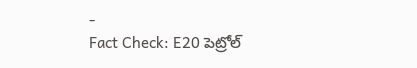-
Fact Check: E20 పెట్రోల్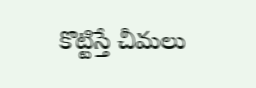కొట్టిస్తే చీమలు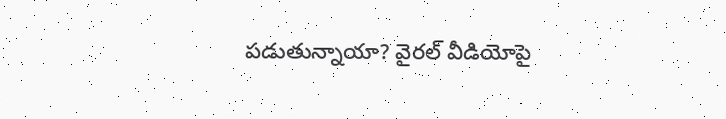పడుతున్నాయా? వైరల్ వీడియోపై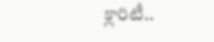క్లారిటీ..